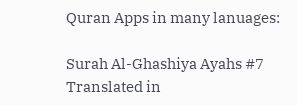Quran Apps in many lanuages:

Surah Al-Ghashiya Ayahs #7 Translated in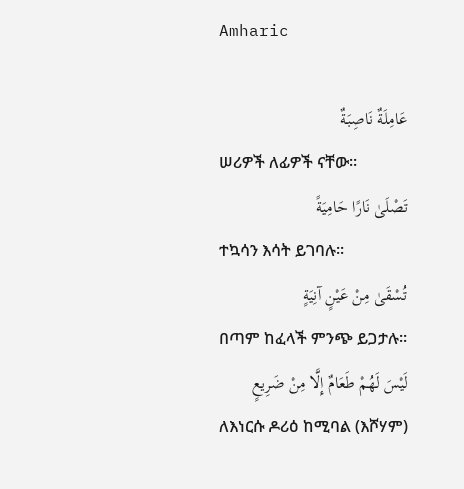Amharic

عَامِلَةٌ نَاصِبَةٌ
ሠሪዎች ለፊዎች ናቸው፡፡
تَصْلَىٰ نَارًا حَامِيَةً
ተኳሳን እሳት ይገባሉ፡፡
تُسْقَىٰ مِنْ عَيْنٍ آنِيَةٍ
በጣም ከፈላች ምንጭ ይጋታሉ፡፡
لَيْسَ لَهُمْ طَعَامٌ إِلَّا مِنْ ضَرِيعٍ
ለእነርሱ ዶሪዕ ከሚባል (እሾሃም)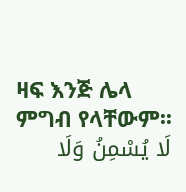ዛፍ እንጅ ሌላ ምግብ የላቸውም፡፡
لَا يُسْمِنُ وَلَا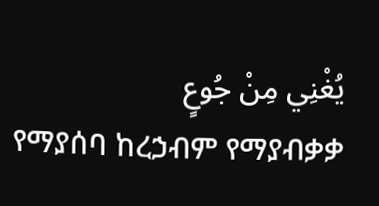يُغْنِي مِنْ جُوعٍ
የማያሰባ ከረኃብም የማያብቃቃ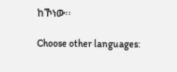ከኾነው፡፡

Choose other languages: